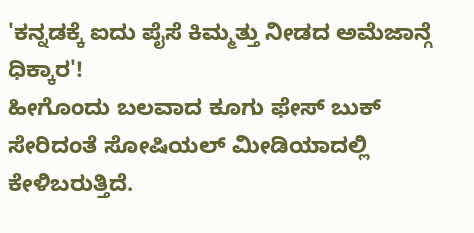'ಕನ್ನಡಕ್ಕೆ ಐದು ಪೈಸೆ ಕಿಮ್ಮತ್ತು ನೀಡದ ಅಮೆಜಾನ್ಗೆ ಧಿಕ್ಕಾರ'!
ಹೀಗೊಂದು ಬಲವಾದ ಕೂಗು ಫೇಸ್ ಬುಕ್ ಸೇರಿದಂತೆ ಸೋಷಿಯಲ್ ಮೀಡಿಯಾದಲ್ಲಿ ಕೇಳಿಬರುತ್ತಿದೆ.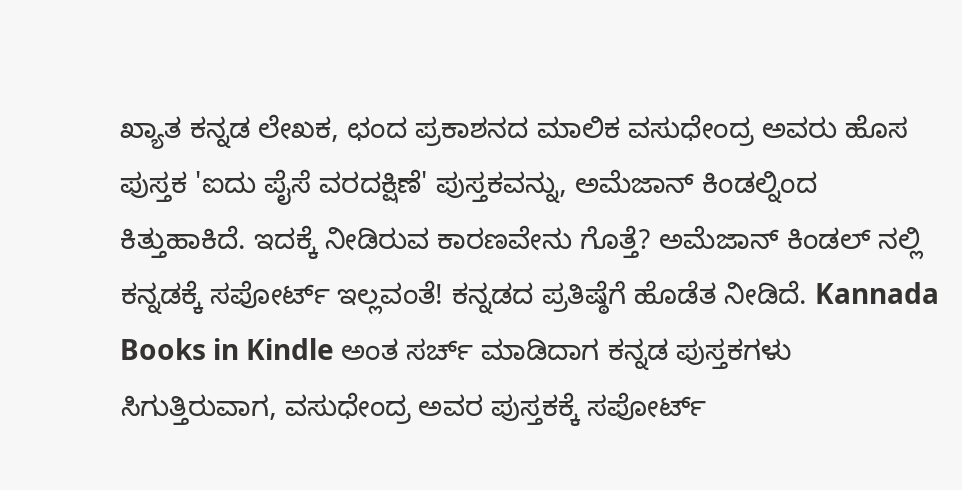ಖ್ಯಾತ ಕನ್ನಡ ಲೇಖಕ, ಛಂದ ಪ್ರಕಾಶನದ ಮಾಲಿಕ ವಸುಧೇಂದ್ರ ಅವರು ಹೊಸ ಪುಸ್ತಕ 'ಐದು ಪೈಸೆ ವರದಕ್ಷಿಣೆ' ಪುಸ್ತಕವನ್ನು, ಅಮೆಜಾನ್ ಕಿಂಡಲ್ನಿಂದ ಕಿತ್ತುಹಾಕಿದೆ. ಇದಕ್ಕೆ ನೀಡಿರುವ ಕಾರಣವೇನು ಗೊತ್ತೆ? ಅಮೆಜಾನ್ ಕಿಂಡಲ್ ನಲ್ಲಿ ಕನ್ನಡಕ್ಕೆ ಸಪೋರ್ಟ್ ಇಲ್ಲವಂತೆ! ಕನ್ನಡದ ಪ್ರತಿಷ್ಠೆಗೆ ಹೊಡೆತ ನೀಡಿದೆ. Kannada Books in Kindle ಅಂತ ಸರ್ಚ್ ಮಾಡಿದಾಗ ಕನ್ನಡ ಪುಸ್ತಕಗಳು ಸಿಗುತ್ತಿರುವಾಗ, ವಸುಧೇಂದ್ರ ಅವರ ಪುಸ್ತಕಕ್ಕೆ ಸಪೋರ್ಟ್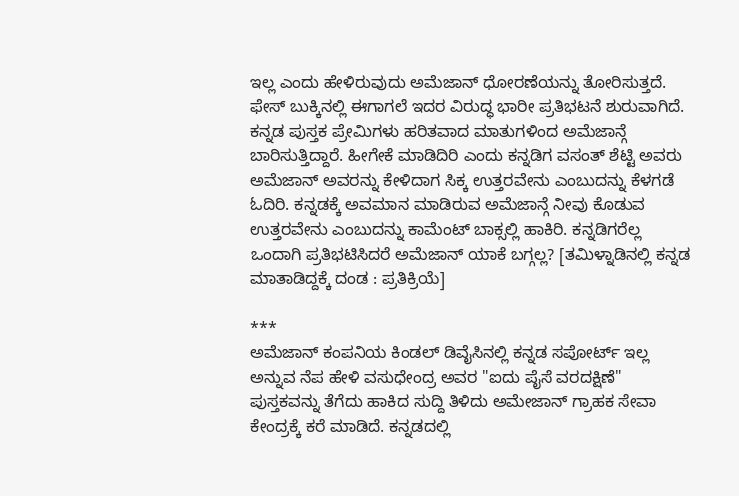ಇಲ್ಲ ಎಂದು ಹೇಳಿರುವುದು ಅಮೆಜಾನ್ ಧೋರಣೆಯನ್ನು ತೋರಿಸುತ್ತದೆ.
ಫೇಸ್ ಬುಕ್ಕಿನಲ್ಲಿ ಈಗಾಗಲೆ ಇದರ ವಿರುದ್ಧ ಭಾರೀ ಪ್ರತಿಭಟನೆ ಶುರುವಾಗಿದೆ. ಕನ್ನಡ ಪುಸ್ತಕ ಪ್ರೇಮಿಗಳು ಹರಿತವಾದ ಮಾತುಗಳಿಂದ ಅಮೆಜಾನ್ಗೆ ಬಾರಿಸುತ್ತಿದ್ದಾರೆ. ಹೀಗೇಕೆ ಮಾಡಿದಿರಿ ಎಂದು ಕನ್ನಡಿಗ ವಸಂತ್ ಶೆಟ್ಟಿ ಅವರು ಅಮೆಜಾನ್ ಅವರನ್ನು ಕೇಳಿದಾಗ ಸಿಕ್ಕ ಉತ್ತರವೇನು ಎಂಬುದನ್ನು ಕೆಳಗಡೆ ಓದಿರಿ. ಕನ್ನಡಕ್ಕೆ ಅವಮಾನ ಮಾಡಿರುವ ಅಮೆಜಾನ್ಗೆ ನೀವು ಕೊಡುವ ಉತ್ತರವೇನು ಎಂಬುದನ್ನು ಕಾಮೆಂಟ್ ಬಾಕ್ಸಲ್ಲಿ ಹಾಕಿರಿ. ಕನ್ನಡಿಗರೆಲ್ಲ ಒಂದಾಗಿ ಪ್ರತಿಭಟಿಸಿದರೆ ಅಮೆಜಾನ್ ಯಾಕೆ ಬಗ್ಗಲ್ಲ? [ತಮಿಳ್ನಾಡಿನಲ್ಲಿ ಕನ್ನಡ ಮಾತಾಡಿದ್ದಕ್ಕೆ ದಂಡ : ಪ್ರತಿಕ್ರಿಯೆ]

***
ಅಮೆಜಾನ್ ಕಂಪನಿಯ ಕಿಂಡಲ್ ಡಿವೈಸಿನಲ್ಲಿ ಕನ್ನಡ ಸಪೋರ್ಟ್ ಇಲ್ಲ ಅನ್ನುವ ನೆಪ ಹೇಳಿ ವಸುಧೇಂದ್ರ ಅವರ "ಐದು ಪೈಸೆ ವರದಕ್ಷಿಣೆ" ಪುಸ್ತಕವನ್ನು ತೆಗೆದು ಹಾಕಿದ ಸುದ್ದಿ ತಿಳಿದು ಅಮೇಜಾನ್ ಗ್ರಾಹಕ ಸೇವಾ ಕೇಂದ್ರಕ್ಕೆ ಕರೆ ಮಾಡಿದೆ. ಕನ್ನಡದಲ್ಲಿ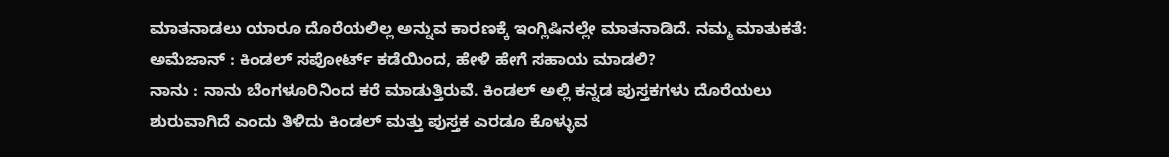ಮಾತನಾಡಲು ಯಾರೂ ದೊರೆಯಲಿಲ್ಲ ಅನ್ನುವ ಕಾರಣಕ್ಕೆ ಇಂಗ್ಲಿಷಿನಲ್ಲೇ ಮಾತನಾಡಿದೆ. ನಮ್ಮ ಮಾತುಕತೆ:
ಅಮೆಜಾನ್ : ಕಿಂಡಲ್ ಸಪೋರ್ಟ್ ಕಡೆಯಿಂದ, ಹೇಳಿ ಹೇಗೆ ಸಹಾಯ ಮಾಡಲಿ?
ನಾನು : ನಾನು ಬೆಂಗಳೂರಿನಿಂದ ಕರೆ ಮಾಡುತ್ತಿರುವೆ. ಕಿಂಡಲ್ ಅಲ್ಲಿ ಕನ್ನಡ ಪುಸ್ತಕಗಳು ದೊರೆಯಲು ಶುರುವಾಗಿದೆ ಎಂದು ತಿಳಿದು ಕಿಂಡಲ್ ಮತ್ತು ಪುಸ್ತಕ ಎರಡೂ ಕೊಳ್ಳುವ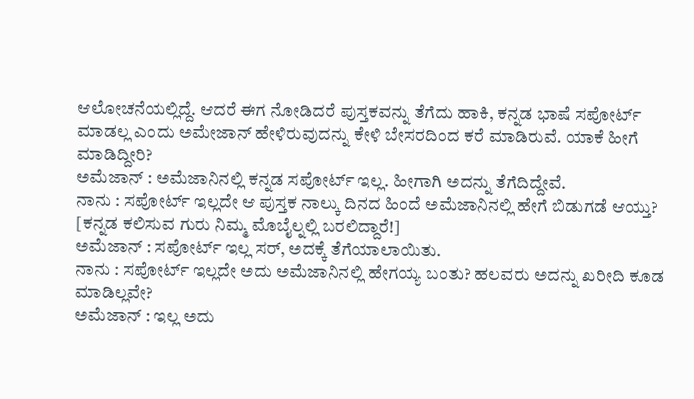ಆಲೋಚನೆಯಲ್ಲಿದ್ದೆ. ಆದರೆ ಈಗ ನೋಡಿದರೆ ಪುಸ್ತಕವನ್ನು ತೆಗೆದು ಹಾಕಿ, ಕನ್ನಡ ಭಾಷೆ ಸಪೋರ್ಟ್ ಮಾಡಲ್ಲ ಎಂದು ಅಮೇಜಾನ್ ಹೇಳಿರುವುದನ್ನು ಕೇಳಿ ಬೇಸರದಿಂದ ಕರೆ ಮಾಡಿರುವೆ. ಯಾಕೆ ಹೀಗೆ ಮಾಡಿದ್ದೀರಿ?
ಅಮೆಜಾನ್ : ಅಮೆಜಾನಿನಲ್ಲಿ ಕನ್ನಡ ಸಪೋರ್ಟ್ ಇಲ್ಲ. ಹೀಗಾಗಿ ಅದನ್ನು ತೆಗೆದಿದ್ದೇವೆ.
ನಾನು : ಸಪೋರ್ಟ್ ಇಲ್ಲದೇ ಆ ಪುಸ್ತಕ ನಾಲ್ಕು ದಿನದ ಹಿಂದೆ ಅಮೆಜಾನಿನಲ್ಲಿ ಹೇಗೆ ಬಿಡುಗಡೆ ಆಯ್ತು? [ಕನ್ನಡ ಕಲಿಸುವ ಗುರು ನಿಮ್ಮ ಮೊಬೈಲ್ನಲ್ಲಿ ಬರಲಿದ್ದಾರೆ!]
ಅಮೆಜಾನ್ : ಸಪೋರ್ಟ್ ಇಲ್ಲ ಸರ್, ಅದಕ್ಕೆ ತೆಗೆಯಾಲಾಯಿತು.
ನಾನು : ಸಪೋರ್ಟ್ ಇಲ್ಲದೇ ಅದು ಅಮೆಜಾನಿನಲ್ಲಿ ಹೇಗಯ್ಯ ಬಂತು? ಹಲವರು ಅದನ್ನು ಖರೀದಿ ಕೂಡ ಮಾಡಿಲ್ಲವೇ?
ಅಮೆಜಾನ್ : ಇಲ್ಲ ಅದು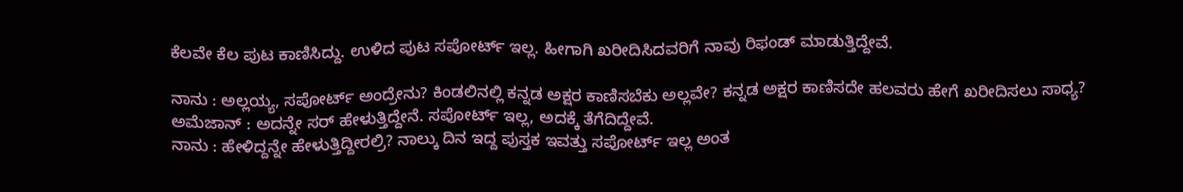ಕೆಲವೇ ಕೆಲ ಪುಟ ಕಾಣಿಸಿದ್ದು. ಉಳಿದ ಪುಟ ಸಪೋರ್ಟ್ ಇಲ್ಲ. ಹೀಗಾಗಿ ಖರೀದಿಸಿದವರಿಗೆ ನಾವು ರಿಫಂಡ್ ಮಾಡುತ್ತಿದ್ದೇವೆ.

ನಾನು : ಅಲ್ಲಯ್ಯ, ಸಪೋರ್ಟ್ ಅಂದ್ರೇನು? ಕಿಂಡಲಿನಲ್ಲಿ ಕನ್ನಡ ಅಕ್ಷರ ಕಾಣಿಸಬೆಕು ಅಲ್ಲವೇ? ಕನ್ನಡ ಅಕ್ಷರ ಕಾಣಿಸದೇ ಹಲವರು ಹೇಗೆ ಖರೀದಿಸಲು ಸಾಧ್ಯ?
ಅಮೆಜಾನ್ : ಅದನ್ನೇ ಸರ್ ಹೇಳುತ್ತಿದ್ದೇನೆ. ಸಪೋರ್ಟ್ ಇಲ್ಲ, ಅದಕ್ಕೆ ತೆಗೆದಿದ್ದೇವೆ.
ನಾನು : ಹೇಳಿದ್ದನ್ನೇ ಹೇಳುತ್ತಿದ್ದೀರಲ್ರಿ? ನಾಲ್ಕು ದಿನ ಇದ್ದ ಪುಸ್ತಕ ಇವತ್ತು ಸಪೋರ್ಟ್ ಇಲ್ಲ ಅಂತ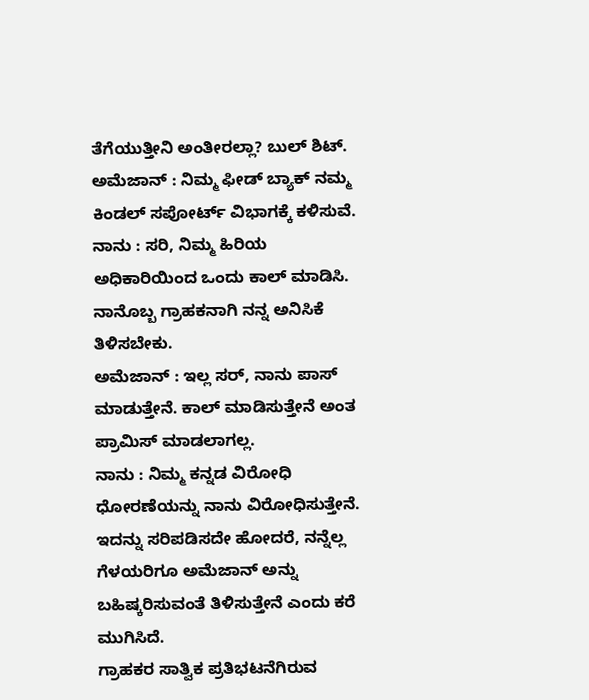ತೆಗೆಯುತ್ತೀನಿ ಅಂತೀರಲ್ಲಾ? ಬುಲ್ ಶಿಟ್.
ಅಮೆಜಾನ್ : ನಿಮ್ಮ ಫೀಡ್ ಬ್ಯಾಕ್ ನಮ್ಮ ಕಿಂಡಲ್ ಸಪೋರ್ಟ್ ವಿಭಾಗಕ್ಕೆ ಕಳಿಸುವೆ.
ನಾನು : ಸರಿ, ನಿಮ್ಮ ಹಿರಿಯ ಅಧಿಕಾರಿಯಿಂದ ಒಂದು ಕಾಲ್ ಮಾಡಿಸಿ. ನಾನೊಬ್ಬ ಗ್ರಾಹಕನಾಗಿ ನನ್ನ ಅನಿಸಿಕೆ ತಿಳಿಸಬೇಕು.
ಅಮೆಜಾನ್ : ಇಲ್ಲ ಸರ್, ನಾನು ಪಾಸ್ ಮಾಡುತ್ತೇನೆ. ಕಾಲ್ ಮಾಡಿಸುತ್ತೇನೆ ಅಂತ ಪ್ರಾಮಿಸ್ ಮಾಡಲಾಗಲ್ಲ.
ನಾನು : ನಿಮ್ಮ ಕನ್ನಡ ವಿರೋಧಿ ಧೋರಣೆಯನ್ನು ನಾನು ವಿರೋಧಿಸುತ್ತೇನೆ. ಇದನ್ನು ಸರಿಪಡಿಸದೇ ಹೋದರೆ, ನನ್ನೆಲ್ಲ ಗೆಳಯರಿಗೂ ಅಮೆಜಾನ್ ಅನ್ನು ಬಹಿಷ್ಕರಿಸುವಂತೆ ತಿಳಿಸುತ್ತೇನೆ ಎಂದು ಕರೆ ಮುಗಿಸಿದೆ.
ಗ್ರಾಹಕರ ಸಾತ್ವಿಕ ಪ್ರತಿಭಟನೆಗಿರುವ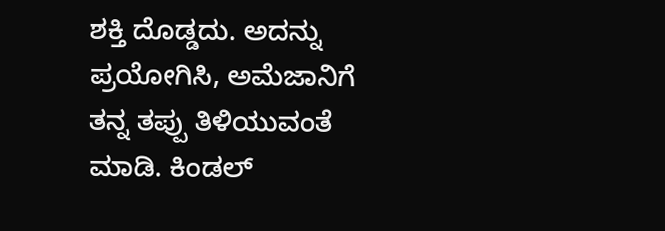ಶಕ್ತಿ ದೊಡ್ಡದು. ಅದನ್ನು ಪ್ರಯೋಗಿಸಿ, ಅಮೆಜಾನಿಗೆ ತನ್ನ ತಪ್ಪು ತಿಳಿಯುವಂತೆ ಮಾಡಿ. ಕಿಂಡಲ್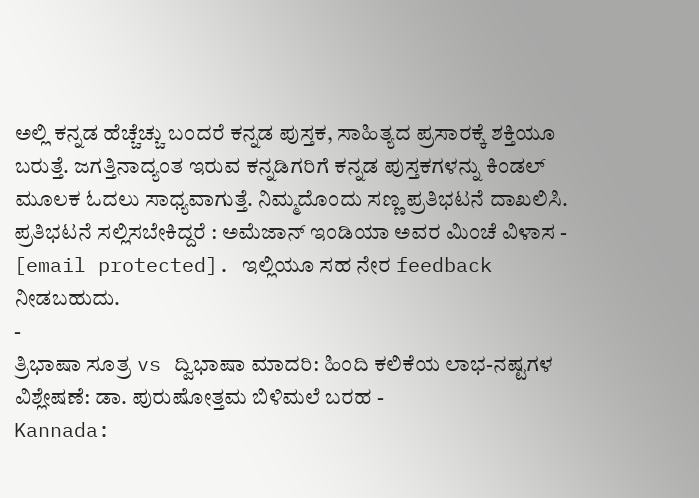ಅಲ್ಲಿ ಕನ್ನಡ ಹೆಚ್ಚೆಚ್ಚು ಬಂದರೆ ಕನ್ನಡ ಪುಸ್ತಕ, ಸಾಹಿತ್ಯದ ಪ್ರಸಾರಕ್ಕೆ ಶಕ್ತಿಯೂ ಬರುತ್ತೆ. ಜಗತ್ತಿನಾದ್ಯಂತ ಇರುವ ಕನ್ನಡಿಗರಿಗೆ ಕನ್ನಡ ಪುಸ್ತಕಗಳನ್ನು ಕಿಂಡಲ್ ಮೂಲಕ ಓದಲು ಸಾಧ್ಯವಾಗುತ್ತೆ. ನಿಮ್ಮದೊಂದು ಸಣ್ಣ ಪ್ರತಿಭಟನೆ ದಾಖಲಿಸಿ.
ಪ್ರತಿಭಟನೆ ಸಲ್ಲಿಸಬೇಕಿದ್ದರೆ : ಅಮೆಜಾನ್ ಇಂಡಿಯಾ ಅವರ ಮಿಂಚೆ ವಿಳಾಸ - [email protected]. ಇಲ್ಲಿಯೂ ಸಹ ನೇರ feedback ನೀಡಬಹುದು.
-
ತ್ರಿಭಾಷಾ ಸೂತ್ರ vs ದ್ವಿಭಾಷಾ ಮಾದರಿ: ಹಿಂದಿ ಕಲಿಕೆಯ ಲಾಭ-ನಷ್ಟಗಳ ವಿಶ್ಲೇಷಣೆ: ಡಾ. ಪುರುಷೋತ್ತಮ ಬಿಳಿಮಲೆ ಬರಹ -
Kannada: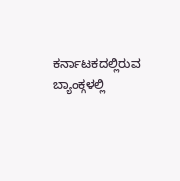ಕರ್ನಾಟಕದಲ್ಲಿರುವ ಬ್ಯಾಂಕ್ಗಳಲ್ಲಿ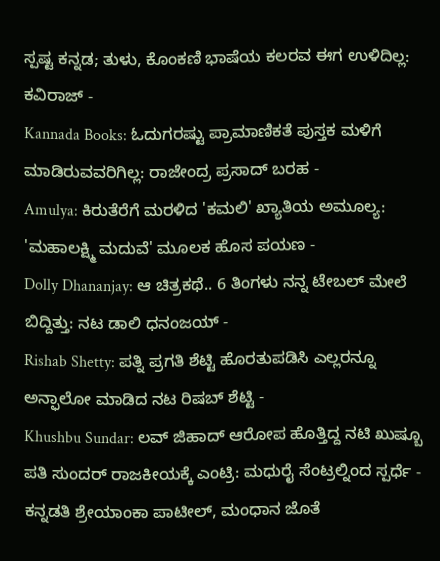ಸ್ಪಷ್ಟ ಕನ್ನಡ; ತುಳು, ಕೊಂಕಣಿ ಭಾಷೆಯ ಕಲರವ ಈಗ ಉಳಿದಿಲ್ಲ: ಕವಿರಾಜ್ -
Kannada Books: ಓದುಗರಷ್ಟು ಪ್ರಾಮಾಣಿಕತೆ ಪುಸ್ತಕ ಮಳಿಗೆ ಮಾಡಿರುವವರಿಗಿಲ್ಲ: ರಾಜೇಂದ್ರ ಪ್ರಸಾದ್ ಬರಹ -
Amulya: ಕಿರುತೆರೆಗೆ ಮರಳಿದ 'ಕಮಲಿ' ಖ್ಯಾತಿಯ ಅಮೂಲ್ಯ: 'ಮಹಾಲಕ್ಷ್ಮಿ ಮದುವೆ' ಮೂಲಕ ಹೊಸ ಪಯಣ -
Dolly Dhananjay: ಆ ಚಿತ್ರಕಥೆ.. 6 ತಿಂಗಳು ನನ್ನ ಟೇಬಲ್ ಮೇಲೆ ಬಿದ್ದಿತ್ತು: ನಟ ಡಾಲಿ ಧನಂಜಯ್ -
Rishab Shetty: ಪತ್ನಿ ಪ್ರಗತಿ ಶೆಟ್ಟಿ ಹೊರತುಪಡಿಸಿ ಎಲ್ಲರನ್ನೂ ಅನ್ಫಾಲೋ ಮಾಡಿದ ನಟ ರಿಷಬ್ ಶೆಟ್ಟಿ -
Khushbu Sundar: ಲವ್ ಜಿಹಾದ್ ಆರೋಪ ಹೊತ್ತಿದ್ದ ನಟಿ ಖುಷ್ಬೂ ಪತಿ ಸುಂದರ್ ರಾಜಕೀಯಕ್ಕೆ ಎಂಟ್ರಿ: ಮಧುರೈ ಸೆಂಟ್ರಲ್ನಿಂದ ಸ್ಪರ್ಧೆ -
ಕನ್ನಡತಿ ಶ್ರೇಯಾಂಕಾ ಪಾಟೀಲ್, ಮಂಧಾನ ಜೊತೆ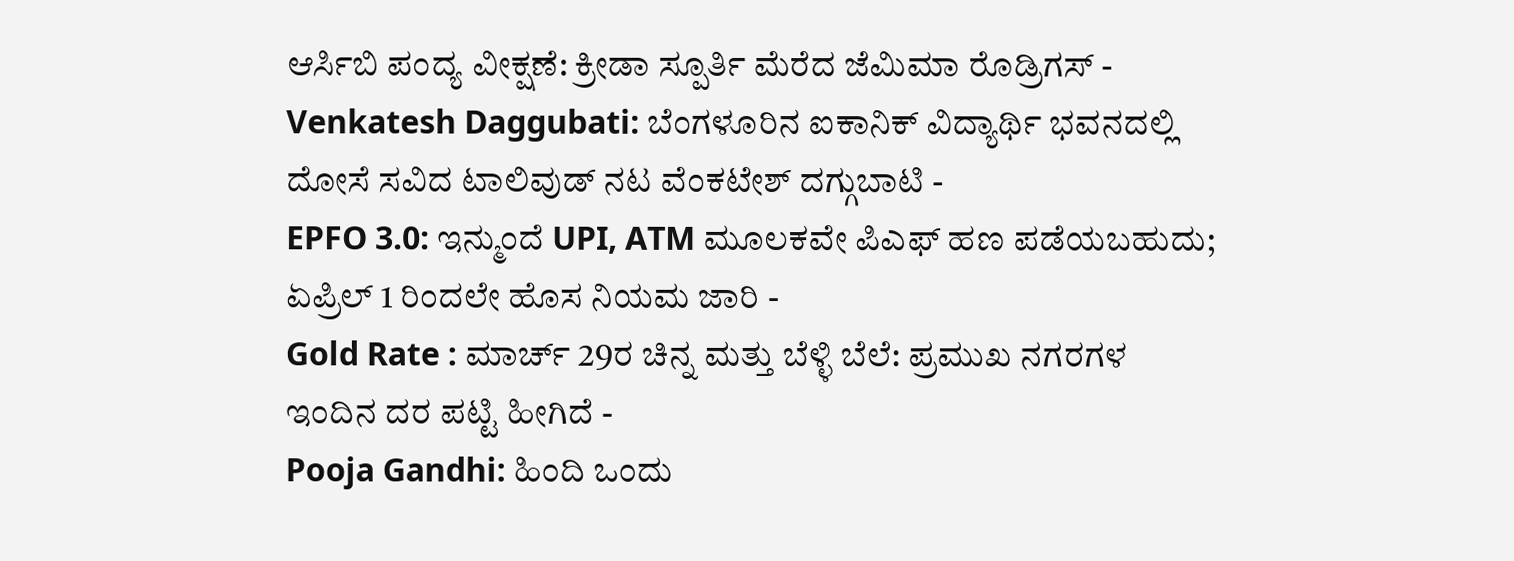ಆರ್ಸಿಬಿ ಪಂದ್ಯ ವೀಕ್ಷಣೆ: ಕ್ರೀಡಾ ಸ್ಪೂರ್ತಿ ಮೆರೆದ ಜೆಮಿಮಾ ರೊಡ್ರಿಗಸ್ -
Venkatesh Daggubati: ಬೆಂಗಳೂರಿನ ಐಕಾನಿಕ್ ವಿದ್ಯಾರ್ಥಿ ಭವನದಲ್ಲಿ ದೋಸೆ ಸವಿದ ಟಾಲಿವುಡ್ ನಟ ವೆಂಕಟೇಶ್ ದಗ್ಗುಬಾಟಿ -
EPFO 3.0: ಇನ್ಮುಂದೆ UPI, ATM ಮೂಲಕವೇ ಪಿಎಫ್ ಹಣ ಪಡೆಯಬಹುದು; ಏಪ್ರಿಲ್ 1 ರಿಂದಲೇ ಹೊಸ ನಿಯಮ ಜಾರಿ -
Gold Rate : ಮಾರ್ಚ್ 29ರ ಚಿನ್ನ ಮತ್ತು ಬೆಳ್ಳಿ ಬೆಲೆ: ಪ್ರಮುಖ ನಗರಗಳ ಇಂದಿನ ದರ ಪಟ್ಟಿ ಹೀಗಿದೆ -
Pooja Gandhi: ಹಿಂದಿ ಒಂದು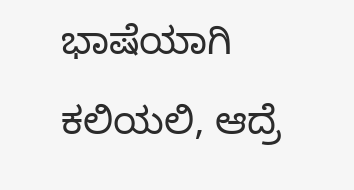ಭಾಷೆಯಾಗಿ ಕಲಿಯಲಿ, ಆದ್ರೆ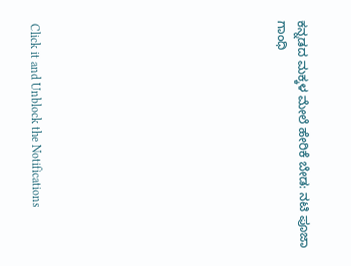ಕನ್ನಡದ ಮಕ್ಕಳ ಮೇಲೆ ಹೇರಿಕೆ ಬೇಡ: ನಟಿ ಪೂಜಾ ಗಾಂಧಿ











Click it and Unblock the Notifications